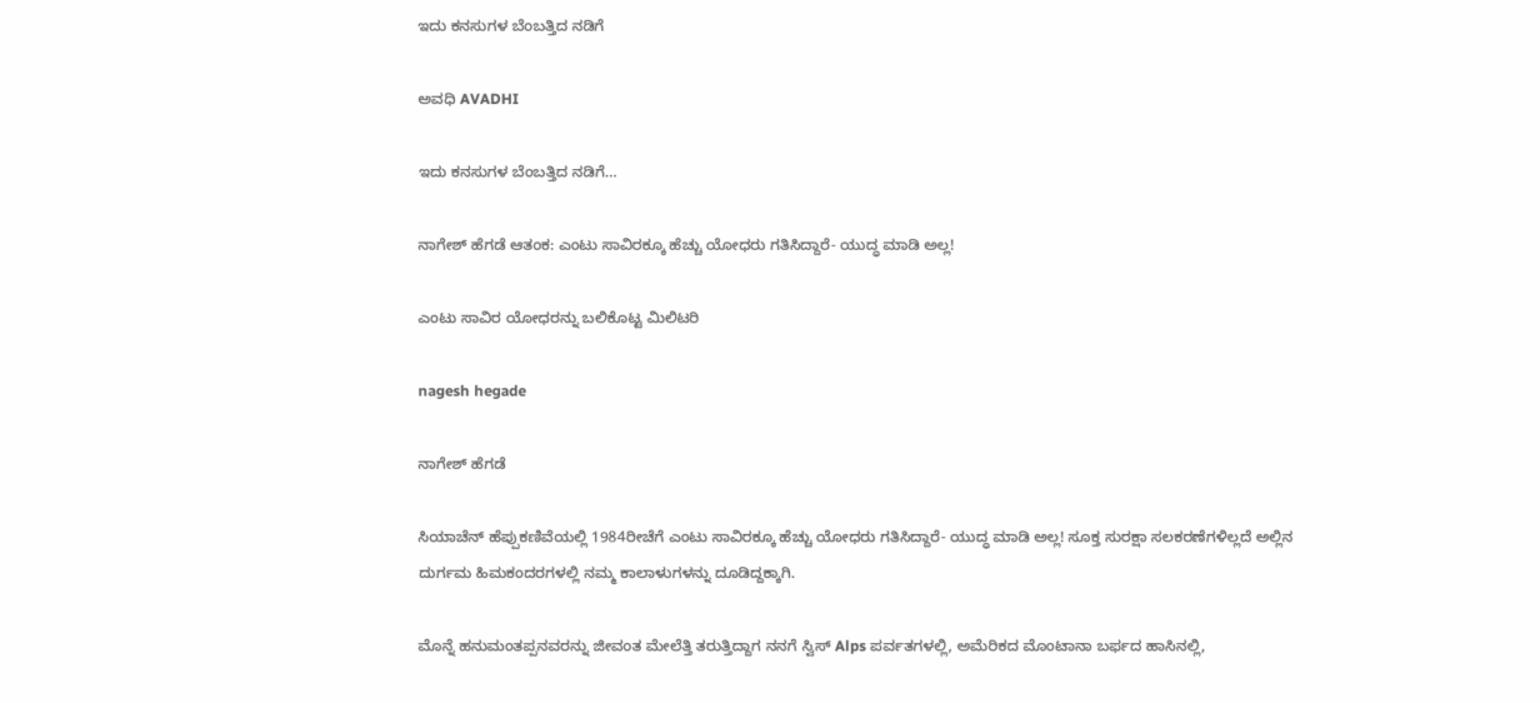ಇದು ಕನಸುಗಳ ಬೆಂಬತ್ತಿದ ನಡಿಗೆ‍

ಅವಧಿ AVADHI

ಇದು ಕನಸುಗಳ ಬೆಂಬತ್ತಿದ ನಡಿಗೆ...

ನಾಗೇಶ್ ಹೆಗಡೆ ಆತಂಕ: ಎಂಟು ಸಾವಿರಕ್ಕೂ ಹೆಚ್ಚು ಯೋಧರು ಗತಿಸಿದ್ದಾರೆ- ಯುದ್ಧ ಮಾಡಿ ಅಲ್ಲ!

ಎಂಟು ಸಾವಿರ ಯೋಧರನ್ನು ಬಲಿಕೊಟ್ಟ ಮಿಲಿಟರಿ

nagesh hegade

ನಾಗೇಶ್ ಹೆಗಡೆ

ಸಿಯಾಚೆನ್‍ ಹೆಪ್ಪುಕಣಿವೆಯಲ್ಲಿ 1984ರೀಚೆಗೆ ಎಂಟು ಸಾವಿರಕ್ಕೂ ಹೆಚ್ಚು ಯೋಧರು ಗತಿಸಿದ್ದಾರೆ- ಯುದ್ಧ ಮಾಡಿ ಅಲ್ಲ! ಸೂಕ್ತ ಸುರಕ್ಷಾ ಸಲಕರಣೆಗಳಿಲ್ಲದೆ ಅಲ್ಲಿನ ದುರ್ಗಮ ಹಿಮಕಂದರಗಳಲ್ಲಿ ನಮ್ಮ ಕಾಲಾಳುಗಳನ್ನು ದೂಡಿದ್ದಕ್ಕಾಗಿ.

ಮೊನ್ನೆ ಹನುಮಂತಪ್ಪನವರನ್ನು ಜೀವಂತ ಮೇಲೆತ್ತಿ ತರುತ್ತಿದ್ದಾಗ ನನಗೆ ಸ್ವಿಸ್ Alps ಪರ್ವತಗಳಲ್ಲಿ, ಅಮೆರಿಕದ ಮೊಂಟಾನಾ ಬರ್ಫದ ಹಾಸಿನಲ್ಲಿ,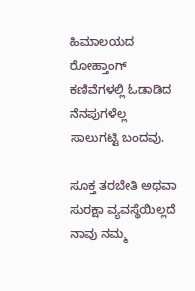ಹಿಮಾಲಯದ ರೋಹ್ತಾಂಗ್‍ ಕಣಿವೆಗಳಲ್ಲಿ ಓಡಾಡಿದ ನೆನಪುಗಳೆಲ್ಲ ಸಾಲುಗಟ್ಟಿ ಬಂದವು.

ಸೂಕ್ತ ತರಬೇತಿ ಅಥವಾ ಸುರಕ್ಷಾ ವ್ಯವಸ್ಥೆಯಿಲ್ಲದೆ ನಾವು ನಮ್ಮ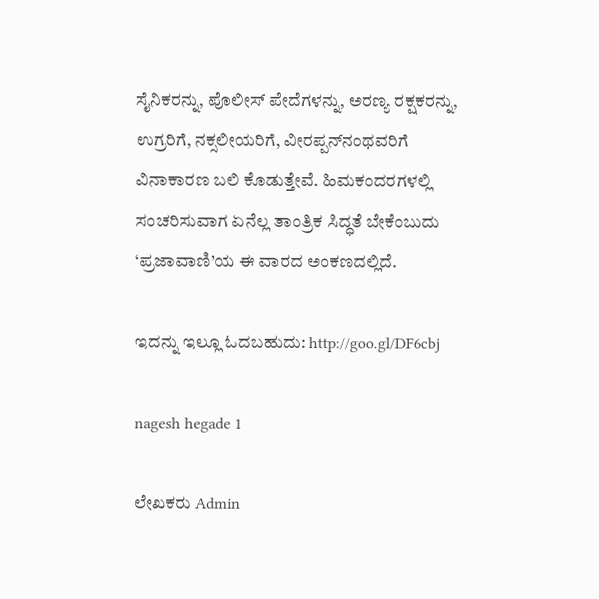ಸೈನಿಕರನ್ನು, ಪೊಲೀಸ್ ಪೇದೆಗಳನ್ನು, ಅರಣ್ಯ ರಕ್ಷಕರನ್ನು, ಉಗ್ರರಿಗೆ, ನಕ್ಸಲೀಯರಿಗೆ, ವೀರಪ್ಪನ್‍ನಂಥವರಿಗೆ ವಿನಾಕಾರಣ ಬಲಿ ಕೊಡುತ್ತೇವೆ. ಹಿಮಕಂದರಗಳಲ್ಲಿ ಸಂಚರಿಸುವಾಗ ಏನೆಲ್ಲ ತಾಂತ್ರಿಕ ಸಿದ್ಧತೆ ಬೇಕೆಂಬುದು ‘ಪ್ರಜಾವಾಣಿ’ಯ ಈ ವಾರದ ಅಂಕಣದಲ್ಲಿದೆ.

ಇದನ್ನು ಇಲ್ಲೂ ಓದಬಹುದು: http://goo.gl/DF6cbj

nagesh hegade 1

ಲೇಖಕರು Admin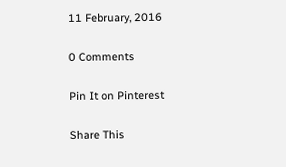11 February, 2016

0 Comments

Pin It on Pinterest

Share This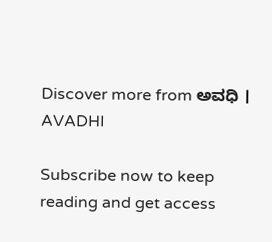Discover more from ಅವಧಿ । AVADHI

Subscribe now to keep reading and get access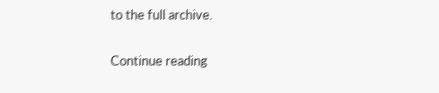to the full archive.

Continue reading